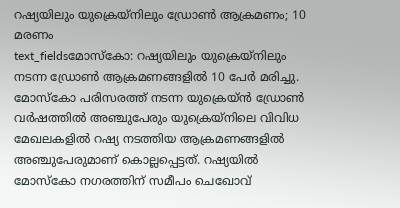റഷ്യയിലും യുക്രെയ്നിലും ഡ്രോൺ ആക്രമണം; 10 മരണം
text_fieldsമോസ്കോ: റഷ്യയിലും യുക്രെയ്നിലും നടന്ന ഡ്രോൺ ആക്രമണങ്ങളിൽ 10 പേർ മരിച്ചു. മോസ്കോ പരിസരത്ത് നടന്ന യുക്രെയ്ൻ ഡ്രോൺ വർഷത്തിൽ അഞ്ചുപേരും യുക്രെയ്നിലെ വിവിധ മേഖലകളിൽ റഷ്യ നടത്തിയ ആക്രമണങ്ങളിൽ അഞ്ചുപേരുമാണ് കൊല്ലപ്പെട്ടത്. റഷ്യയിൽ മോസ്കോ നഗരത്തിന് സമീപം ചെഖോവ്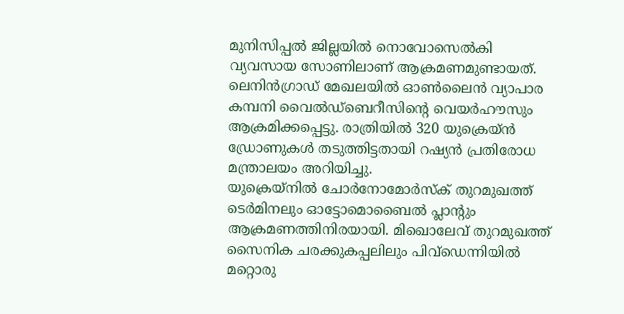മുനിസിപ്പൽ ജില്ലയിൽ നൊവോസെൽകി വ്യവസായ സോണിലാണ് ആക്രമണമുണ്ടായത്. ലെനിൻഗ്രാഡ് മേഖലയിൽ ഓൺലൈൻ വ്യാപാര കമ്പനി വൈൽഡ്ബെറീസിന്റെ വെയർഹൗസും ആക്രമിക്കപ്പെട്ടു. രാത്രിയിൽ 320 യുക്രെയ്ൻ ഡ്രോണുകൾ തടുത്തിട്ടതായി റഷ്യൻ പ്രതിരോധ മന്ത്രാലയം അറിയിച്ചു.
യുക്രെയ്നിൽ ചോർനോമോർസ്ക് തുറമുഖത്ത് ടെർമിനലും ഓട്ടോമൊബൈൽ പ്ലാന്റും ആക്രമണത്തിനിരയായി. മിഖൊലേവ് തുറമുഖത്ത് സൈനിക ചരക്കുകപ്പലിലും പിവ്ഡെന്നിയിൽ മറ്റൊരു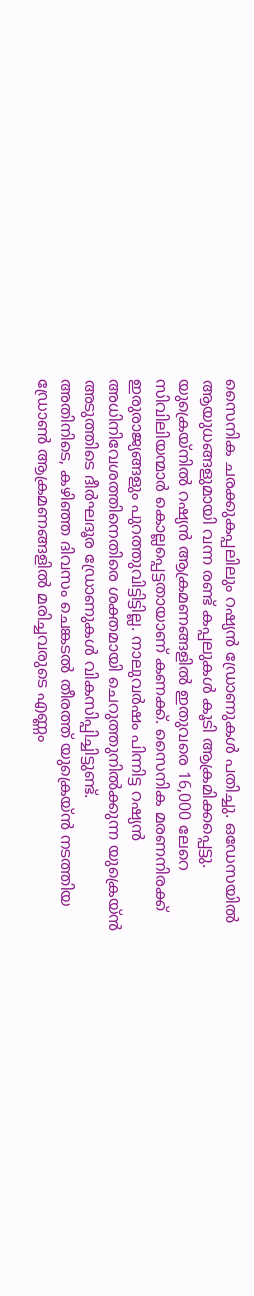സൈനിക ചരക്കുകപ്പലിലും റഷ്യൻ ഡ്രോണുകൾ പതിച്ചു. ഒഡേസയിൽ ആയുധങ്ങളുമായി വന്ന രണ്ട് കപ്പലുകൾ കൂടി ആക്രമിക്കപ്പെട്ടു. യുക്രെയ്നിൽ റഷ്യൻ ആക്രമണങ്ങളിൽ ഇതുവരെ 16,000 ലേറെ സിവിലിയന്മാർ കൊല്ലപ്പെട്ടതായാണ് കണക്ക്. സൈനിക മരണനിരക്ക് ഇരുരാജ്യങ്ങളും പുറത്തുവിട്ടിട്ടില്ല. നാലുവർഷം പിന്നിട്ട റഷ്യൻ അധിനിവേശത്തിനെതിരെ ശക്തമായി ചെറുത്തുനിൽക്കുന്ന യുക്രെയ്ൻ അടുത്തിടെ ദീർഘദൂര ഡ്രോണുകൾ വികസിപ്പിച്ചിട്ടുണ്ട്.
അതിനിടെ, കഴിഞ്ഞ ദിവസം ചെങ്കടൽ തീരത്ത് യുക്രെയ്ൻ നടത്തിയ ഡ്രോൺ ആക്രമണങ്ങളിൽ മരിച്ചവരുടെ എണ്ണം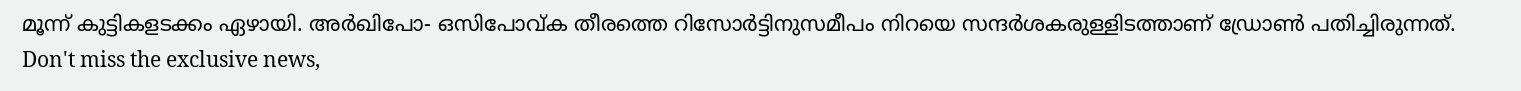മൂന്ന് കുട്ടികളടക്കം ഏഴായി. അർഖിപോ- ഒസിപോവ്ക തീരത്തെ റിസോർട്ടിനുസമീപം നിറയെ സന്ദർശകരുള്ളിടത്താണ് ഡ്രോൺ പതിച്ചിരുന്നത്.
Don't miss the exclusive news,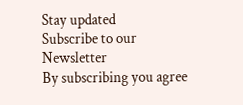Stay updated
Subscribe to our Newsletter
By subscribing you agree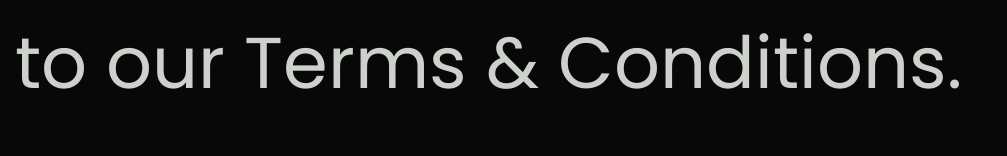to our Terms & Conditions.